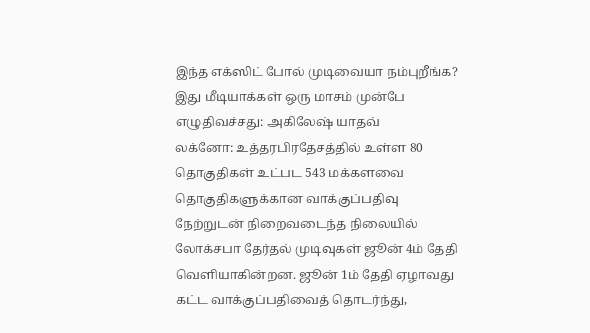இந்த எக்ஸிட் போல் முடிவையா நம்புறீங்க? இது மீடியாக்கள் ஒரு மாசம் முன்பே எழுதிவச்சது: அகிலேஷ் யாதவ்
லக்னோ: உத்தரபிரதேசத்தில் உள்ள 80 தொகுதிகள் உட்பட 543 மக்களவை தொகுதிகளுக்கான வாக்குப்பதிவு நேற்றுடன் நிறைவடைந்த நிலையில் லோக்சபா தேர்தல் முடிவுகள் ஜூன் 4ம் தேதி வெளியாகின்றன. ஜூன் 1ம் தேதி ஏழாவது கட்ட வாக்குப்பதிவைத் தொடர்ந்து,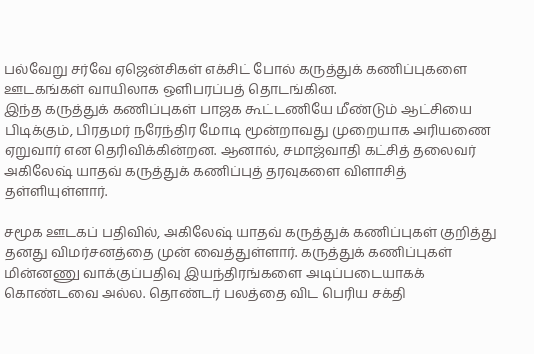பல்வேறு சர்வே ஏஜென்சிகள் எக்சிட் போல் கருத்துக் கணிப்புகளை ஊடகங்கள் வாயிலாக ஒளிபரப்பத் தொடங்கின.
இந்த கருத்துக் கணிப்புகள் பாஜக கூட்டணியே மீண்டும் ஆட்சியை பிடிக்கும், பிரதமர் நரேந்திர மோடி மூன்றாவது முறையாக அரியணை ஏறுவார் என தெரிவிக்கின்றன. ஆனால், சமாஜ்வாதி கட்சித் தலைவர் அகிலேஷ் யாதவ் கருத்துக் கணிப்புத் தரவுகளை விளாசித் தள்ளியுள்ளார்.

சமூக ஊடகப் பதிவில், அகிலேஷ் யாதவ் கருத்துக் கணிப்புகள் குறித்து தனது விமர்சனத்தை முன் வைத்துள்ளார். கருத்துக் கணிப்புகள் மின்னணு வாக்குப்பதிவு இயந்திரங்களை அடிப்படையாகக் கொண்டவை அல்ல. தொண்டர் பலத்தை விட பெரிய சக்தி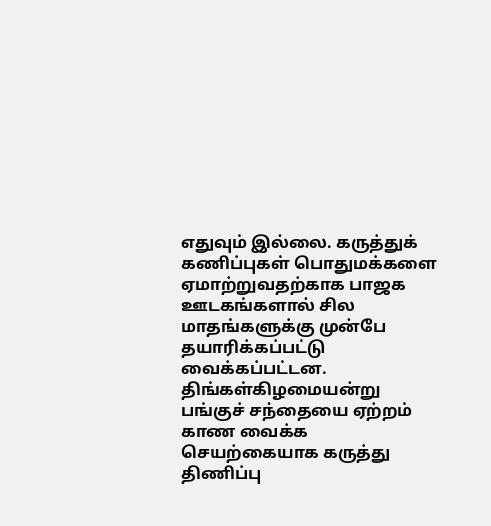எதுவும் இல்லை. கருத்துக் கணிப்புகள் பொதுமக்களை ஏமாற்றுவதற்காக பாஜக ஊடகங்களால் சில மாதங்களுக்கு முன்பே தயாரிக்கப்பட்டு வைக்கப்பட்டன.
திங்கள்கிழமையன்று பங்குச் சந்தையை ஏற்றம் காண வைக்க செயற்கையாக கருத்து திணிப்பு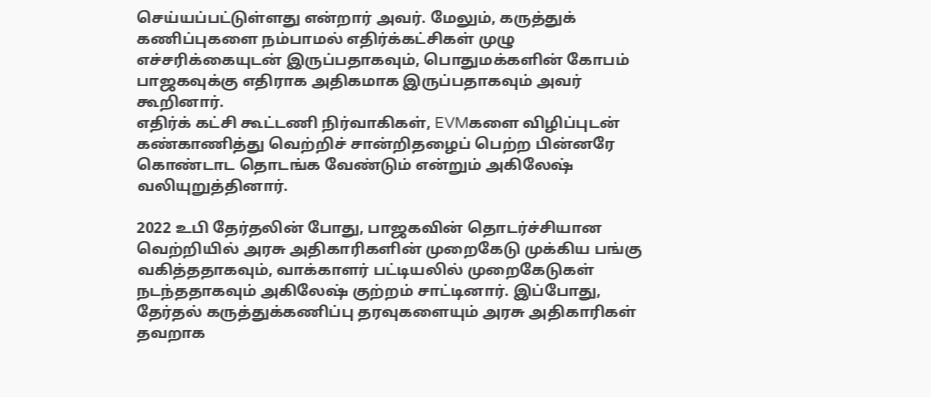செய்யப்பட்டுள்ளது என்றார் அவர். மேலும், கருத்துக் கணிப்புகளை நம்பாமல் எதிர்க்கட்சிகள் முழு எச்சரிக்கையுடன் இருப்பதாகவும், பொதுமக்களின் கோபம் பாஜகவுக்கு எதிராக அதிகமாக இருப்பதாகவும் அவர் கூறினார்.
எதிர்க் கட்சி கூட்டணி நிர்வாகிகள், EVMகளை விழிப்புடன் கண்காணித்து வெற்றிச் சான்றிதழைப் பெற்ற பின்னரே கொண்டாட தொடங்க வேண்டும் என்றும் அகிலேஷ் வலியுறுத்தினார்.

2022 உபி தேர்தலின் போது, பாஜகவின் தொடர்ச்சியான வெற்றியில் அரசு அதிகாரிகளின் முறைகேடு முக்கிய பங்கு வகித்ததாகவும், வாக்காளர் பட்டியலில் முறைகேடுகள் நடந்ததாகவும் அகிலேஷ் குற்றம் சாட்டினார். இப்போது, தேர்தல் கருத்துக்கணிப்பு தரவுகளையும் அரசு அதிகாரிகள் தவறாக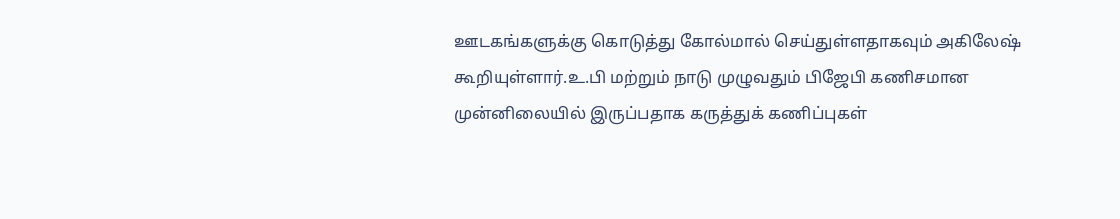ஊடகங்களுக்கு கொடுத்து கோல்மால் செய்துள்ளதாகவும் அகிலேஷ் கூறியுள்ளார்.உ.பி மற்றும் நாடு முழுவதும் பிஜேபி கணிசமான முன்னிலையில் இருப்பதாக கருத்துக் கணிப்புகள்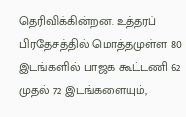தெரிவிக்கின்றன. உத்தரப் பிரதேசத்தில் மொத்தமுள்ள 80 இடங்களில் பாஜக கூட்டணி 62 முதல் 72 இடங்களையும்,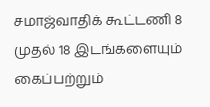சமாஜ்வாதிக் கூட்டணி 8 முதல் 18 இடங்களையும் கைப்பற்றும்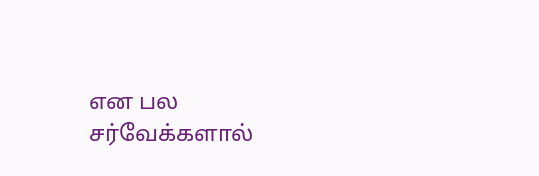என பல சர்வேக்களால்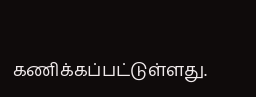கணிக்கப்பட்டுள்ளது.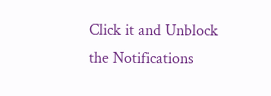Click it and Unblock the Notifications